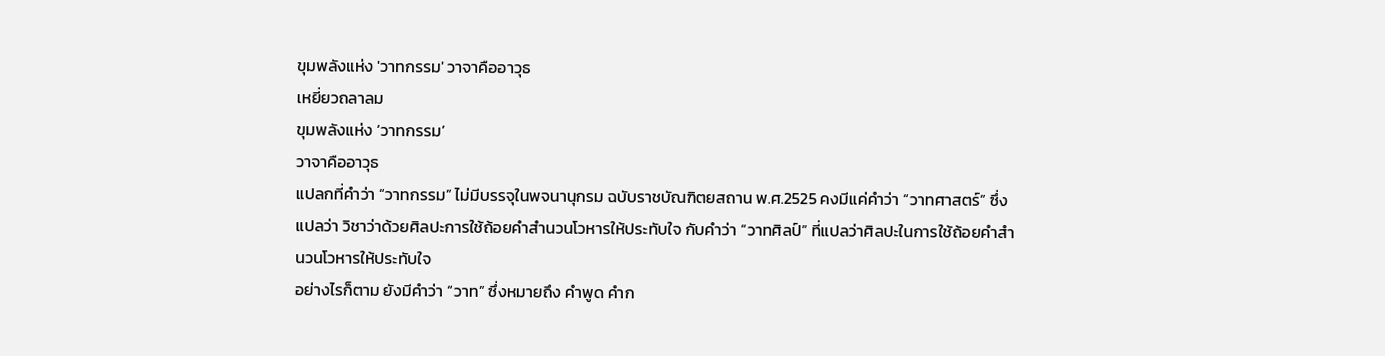ขุมพลังแห่ง 'วาทกรรม' วาจาคืออาวุธ
เหยี่ยวถลาลม
ขุมพลังแห่ง ‘วาทกรรม’
วาจาคืออาวุธ
แปลกที่คำว่า “วาทกรรม” ไม่มีบรรจุในพจนานุกรม ฉบับราชบัณฑิตยสถาน พ.ศ.2525 คงมีแค่คำว่า “วาทศาสตร์” ซึ่งแปลว่า วิชาว่าด้วยศิลปะการใช้ถ้อยคำสำนวนโวหารให้ประทับใจ กับคำว่า “วาทศิลป์” ที่แปลว่าศิลปะในการใช้ถ้อยคำสำนวนโวหารให้ประทับใจ
อย่างไรก็ตาม ยังมีคำว่า “วาท” ซึ่งหมายถึง คำพูด คำก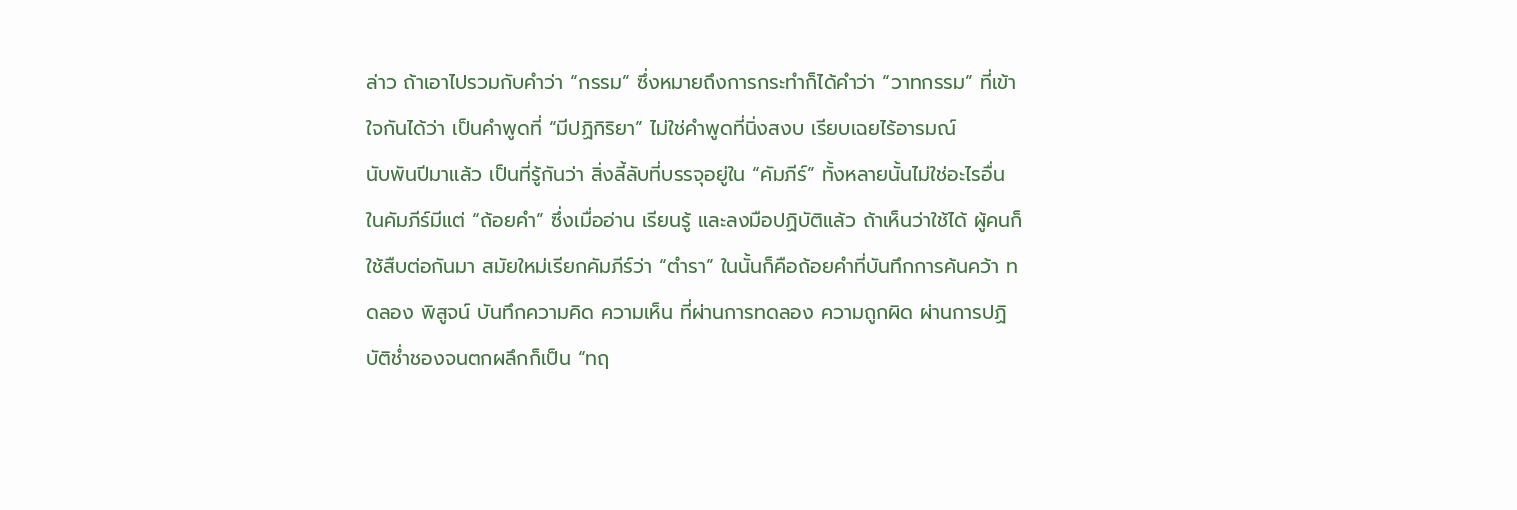ล่าว ถ้าเอาไปรวมกับคำว่า “กรรม” ซึ่งหมายถึงการกระทำก็ได้คำว่า “วาทกรรม” ที่เข้าใจกันได้ว่า เป็นคำพูดที่ “มีปฏิกิริยา” ไม่ใช่คำพูดที่นิ่งสงบ เรียบเฉยไร้อารมณ์
นับพันปีมาแล้ว เป็นที่รู้กันว่า สิ่งลี้ลับที่บรรจุอยู่ใน “คัมภีร์” ทั้งหลายนั้นไม่ใช่อะไรอื่น
ในคัมภีร์มีแต่ “ถ้อยคำ” ซึ่งเมื่ออ่าน เรียนรู้ และลงมือปฏิบัติแล้ว ถ้าเห็นว่าใช้ได้ ผู้คนก็ใช้สืบต่อกันมา สมัยใหม่เรียกคัมภีร์ว่า “ตำรา” ในนั้นก็คือถ้อยคำที่บันทึกการค้นคว้า ทดลอง พิสูจน์ บันทึกความคิด ความเห็น ที่ผ่านการทดลอง ความถูกผิด ผ่านการปฏิบัติช่ำชองจนตกผลึกก็เป็น “ทฤ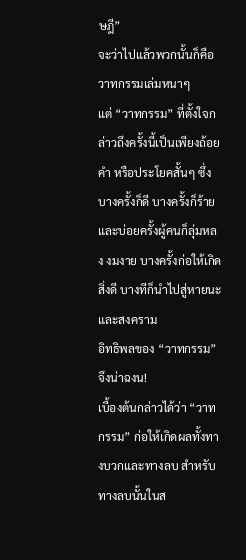ษฎี”
จะว่าไปแล้วพวกนั้นก็คือ วาทกรรมเล่มหนาๆ
แต่ “วาทกรรม” ที่ตั้งใจกล่าวถึงครั้งนี้เป็นเพียงถ้อยคำ หรือประโยคสั้นๆ ซึ่งบางครั้งก็ดี บางครั้งก็ร้าย และบ่อยครั้งผู้คนก็ลุ่มหลง งมงาย บางครั้งก่อให้เกิดสิ่งดี บางทีก็นำไปสู่หายนะ และสงคราม
อิทธิพลของ “วาทกรรม” จึงน่าฉงน!
เบื้องต้นกล่าวได้ว่า “วาทกรรม” ก่อให้เกิดผลทั้งทางบวกและทางลบ สำหรับทางลบนั้นในส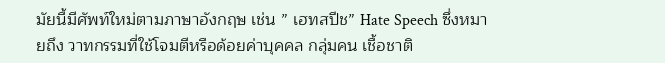มัยนี้มีศัพท์ใหม่ตามภาษาอังกฤษ เช่น ” เฮทสปีช” Hate Speech ซึ่งหมายถึง วาทกรรมที่ใช้โจมตีหรือด้อยค่าบุคคล กลุ่มคน เชื้อชาติ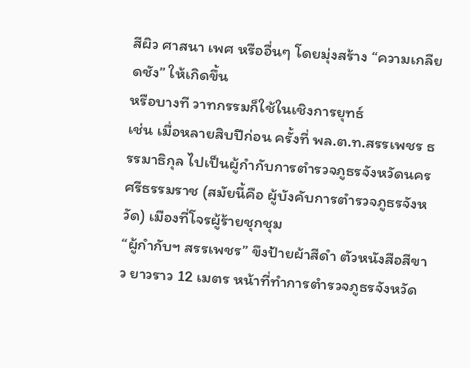สีผิว ศาสนา เพศ หรืออื่นๆ โดยมุ่งสร้าง “ความเกลียดชัง” ให้เกิดขึ้น
หรือบางที วาทกรรมก็ใช้ในเชิงการยุทธ์
เช่น เมื่อหลายสิบปีก่อน ครั้งที่ พล.ต.ท.สรรเพชร ธรรมาธิกุล ไปเป็นผู้กำกับการตำรวจภูธรจังหวัดนครศรีธรรมราช (สมัยนี้คือ ผู้บังคับการตำรวจภูธรจังหวัด) เมืองที่โจรผู้ร้ายชุกชุม
“ผู้กำกับฯ สรรเพชร” ขึงป้ายผ้าสีดำ ตัวหนังสือสีขาว ยาวราว 12 เมตร หน้าที่ทำการตำรวจภูธรจังหวัด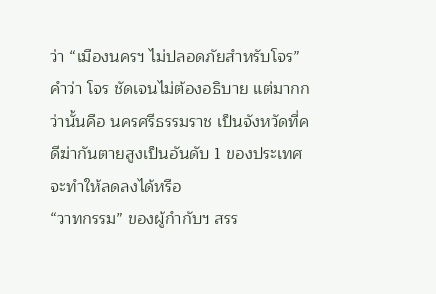ว่า “เมืองนครฯ ไม่ปลอดภัยสำหรับโจร”
คำว่า โจร ชัดเจนไม่ต้องอธิบาย แต่มากกว่านั้นคือ นครศรีธรรมราช เป็นจังหวัดที่คดีฆ่ากันตายสูงเป็นอันดับ 1 ของประเทศ จะทำให้ลดลงได้หรือ
“วาทกรรม” ของผู้กำกับฯ สรร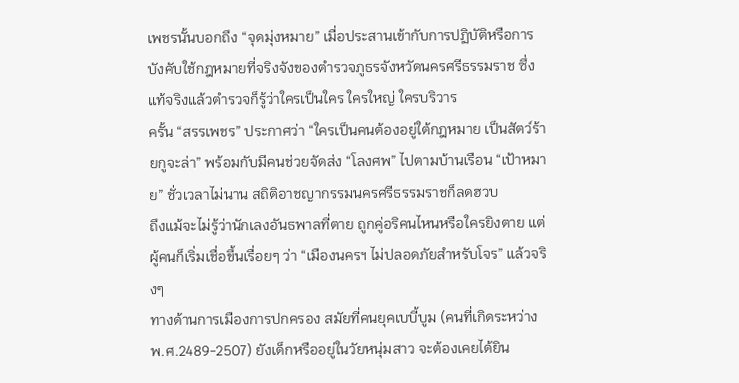เพชรนั้นบอกถึง “จุดมุ่งหมาย” เมื่อประสานเข้ากับการปฏิบัติหรือการบังคับใช้กฎหมายที่จริงจังของตำรวจภูธรจังหวัดนครศรีธรรมราช ซึ่งแท้จริงแล้วตำรวจก็รู้ว่าใครเป็นใคร ใครใหญ่ ใครบริวาร
ครั้น “สรรเพชร” ประกาศว่า “ใครเป็นคนต้องอยู่ใต้กฎหมาย เป็นสัตว์ร้ายกูจะล่า” พร้อมกับมีคนช่วยจัดส่ง “โลงศพ” ไปตามบ้านเรือน “เป้าหมาย” ชั่วเวลาไม่นาน สถิติอาชญากรรมนครศรีธรรมราชก็ลดฮวบ
ถึงแม้จะไม่รู้ว่านักเลงอันธพาลที่ตาย ถูกคู่อริคนไหนหรือใครยิงตาย แต่ผู้คนก็เริ่มเชื่อขึ้นเรื่อยๆ ว่า “เมืองนครฯ ไม่ปลอดภัยสำหรับโจร” แล้วจริงๆ
ทางด้านการเมืองการปกครอง สมัยที่คนยุคเบบี้บูม (คนที่เกิดระหว่าง พ.ศ.2489-2507) ยังเด็กหรืออยู่ในวัยหนุ่มสาว จะต้องเคยได้ยิน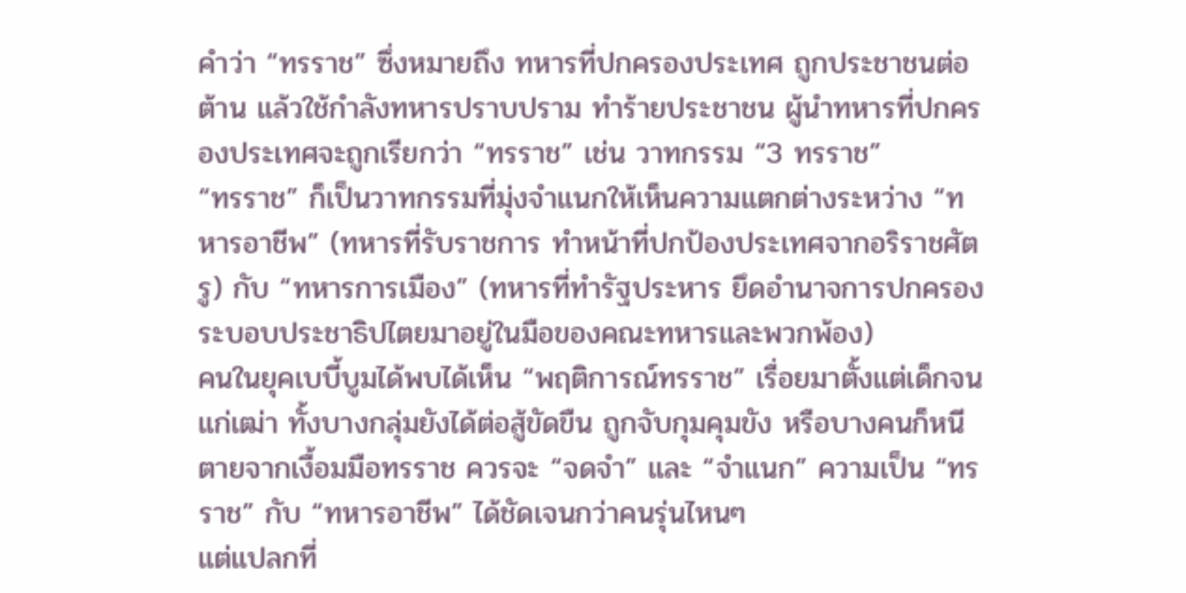คำว่า “ทรราช” ซึ่งหมายถึง ทหารที่ปกครองประเทศ ถูกประชาชนต่อต้าน แล้วใช้กำลังทหารปราบปราม ทำร้ายประชาชน ผู้นำทหารที่ปกครองประเทศจะถูกเรียกว่า “ทรราช” เช่น วาทกรรม “3 ทรราช”
“ทรราช” ก็เป็นวาทกรรมที่มุ่งจำแนกให้เห็นความแตกต่างระหว่าง “ทหารอาชีพ” (ทหารที่รับราชการ ทำหน้าที่ปกป้องประเทศจากอริราชศัตรู) กับ “ทหารการเมือง” (ทหารที่ทำรัฐประหาร ยึดอำนาจการปกครองระบอบประชาธิปไตยมาอยู่ในมือของคณะทหารและพวกพ้อง)
คนในยุคเบบี้บูมได้พบได้เห็น “พฤติการณ์ทรราช” เรื่อยมาตั้งแต่เด็กจนแก่เฒ่า ทั้งบางกลุ่มยังได้ต่อสู้ขัดขืน ถูกจับกุมคุมขัง หรือบางคนก็หนีตายจากเงื้อมมือทรราช ควรจะ “จดจำ” และ “จำแนก” ความเป็น “ทรราช” กับ “ทหารอาชีพ” ได้ชัดเจนกว่าคนรุ่นไหนๆ
แต่แปลกที่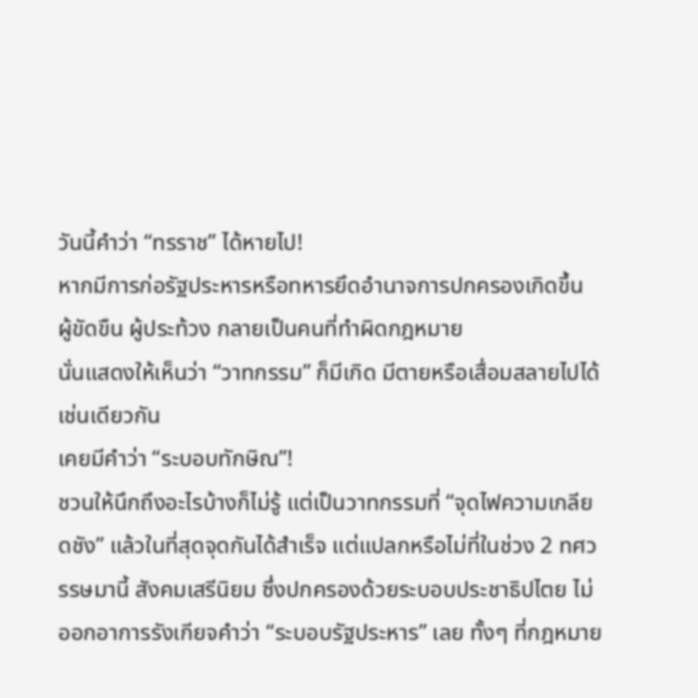วันนี้คำว่า “ทรราช” ได้หายไป!
หากมีการก่อรัฐประหารหรือทหารยึดอำนาจการปกครองเกิดขึ้น ผู้ขัดขืน ผู้ประท้วง กลายเป็นคนที่ทำผิดกฎหมาย
นั่นแสดงให้เห็นว่า “วาทกรรม” ก็มีเกิด มีตายหรือเสื่อมสลายไปได้เช่นเดียวกัน
เคยมีคำว่า “ระบอบทักษิณ”!
ชวนให้นึกถึงอะไรบ้างก็ไม่รู้ แต่เป็นวาทกรรมที่ “จุดไฟความเกลียดชัง” แล้วในที่สุดจุดกันได้สำเร็จ แต่แปลกหรือไม่ที่ในช่วง 2 ทศวรรษมานี้ สังคมเสรีนิยม ซึ่งปกครองด้วยระบอบประชาธิปไตย ไม่ออกอาการรังเกียจคำว่า “ระบอบรัฐประหาร” เลย ทั้งๆ ที่กฎหมาย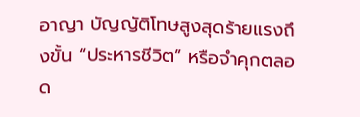อาญา บัญญัติโทษสูงสุดร้ายแรงถึงขั้น “ประหารชีวิต” หรือจำคุกตลอด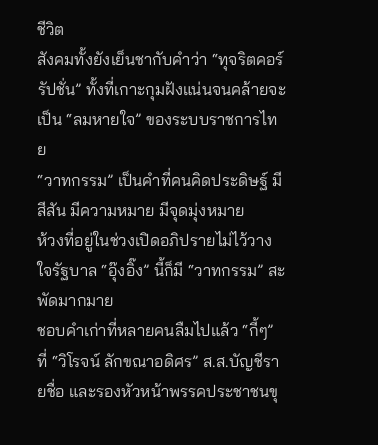ชีวิต
สังคมทั้งยังเย็นชากับคำว่า “ทุจริตคอร์รัปชั่น” ทั้งที่เกาะกุมฝังแน่นจนคล้ายจะเป็น “ลมหายใจ” ของระบบราชการไทย
“วาทกรรม” เป็นคำที่คนคิดประดิษฐ์ มีสีสัน มีความหมาย มีจุดมุ่งหมาย
ห้วงที่อยู่ในช่วงเปิดอภิปรายไม่ไว้วางใจรัฐบาล “อุ๊งอิ๊ง” นี้ก็มี “วาทกรรม” สะพัดมากมาย
ชอบคำเก่าที่หลายคนลืมไปแล้ว “กี้ๆ” ที่ “วิโรจน์ ลักขณาอดิศร” ส.ส.บัญชีรายชื่อ และรองหัวหน้าพรรคประชาชนขุ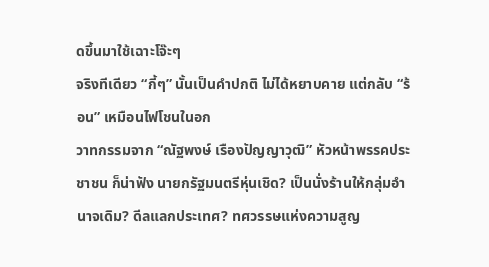ดขึ้นมาใช้เฉาะโจ๊ะๆ
จริงทีเดียว “กี้ๆ” นั้นเป็นคำปกติ ไม่ได้หยาบคาย แต่กลับ “ร้อน” เหมือนไฟโชนในอก
วาทกรรมจาก “ณัฐพงษ์ เรืองปัญญาวุฒิ” หัวหน้าพรรคประชาชน ก็น่าฟัง นายกรัฐมนตรีหุ่นเชิด? เป็นนั่งร้านให้กลุ่มอำนาจเดิม? ดีลแลกประเทศ? ทศวรรษแห่งความสูญ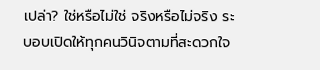เปล่า? ใช่หรือไม่ใช่ จริงหรือไม่จริง ระบอบเปิดให้ทุกคนวินิจตามที่สะดวกใจ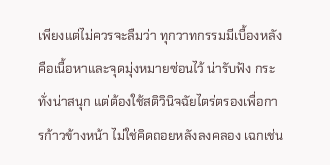เพียงแต่ไม่ควรจะลืมว่า ทุกวาทกรรมมีเบื้องหลัง คือเนื้อหาและจุดมุ่งหมายซ่อนไว้ น่ารับฟัง กระทั่งน่าสนุก แต่ต้องใช้สติวินิจฉัยไตร่ตรองเพื่อการก้าวข้างหน้า ไม่ใช่คิดถอยหลังลงคลอง เฉกเช่น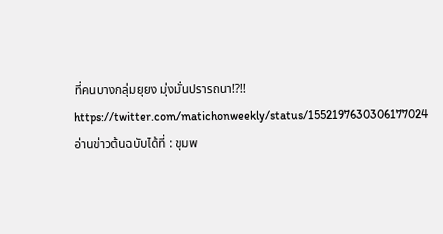ที่คนบางกลุ่มยุยง มุ่งมั่นปรารถนา!?!!
https://twitter.com/matichonweekly/status/1552197630306177024
อ่านข่าวต้นฉบับได้ที่ : ขุมพ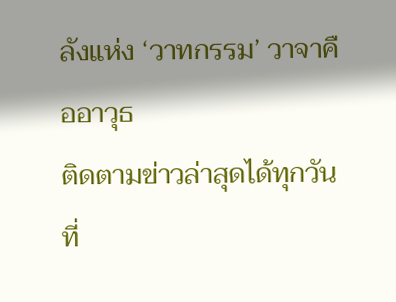ลังแห่ง ‘วาทกรรม’ วาจาคืออาวุธ
ติดตามข่าวล่าสุดได้ทุกวัน ที่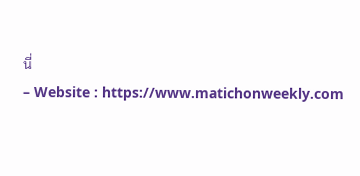นี่
– Website : https://www.matichonweekly.com